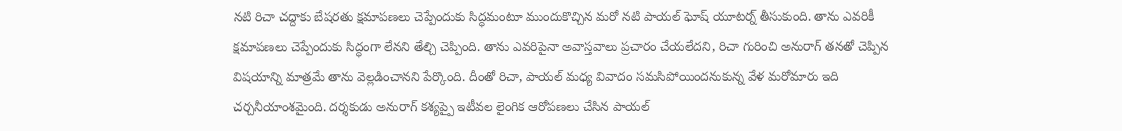నటి రిచా చద్దాకు బేషరతు క్షమాపణలు చెప్పేందుకు సిద్ధమంటూ ముందుకొచ్చిన మరో నటి పాయల్ ఘోష్ యూటర్న్ తీసుకుంది. తాను ఎవరికీ క్షమాపణలు చెప్పేందుకు సిద్ధంగా లేనని తేల్చి చెప్పింది. తాను ఎవరిపైనా అవాస్తవాలు ప్రచారం చేయలేదని, రిచా గురించి అనురాగ్ తనతో చెప్పిన విషయాన్ని మాత్రమే తాను వెల్లడించానని పేర్కొంది. దీంతో రిచా, పాయల్ మధ్య వివాదం సమసిపోయిందనుకున్న వేళ మరోమారు ఇది చర్చనీయాంశమైంది. దర్శకుడు అనురాగ్ కశ్యప్పై ఇటీవల లైంగిక ఆరోపణలు చేసిన పాయల్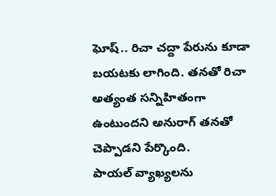ఘోష్.. రిచా చద్దా పేరును కూడా బయటకు లాగింది. తనతో రిచా అత్యంత సన్నిహితంగా ఉంటుందని అనురాగ్ తనతో చెప్పాడని పేర్కొంది.
పాయల్ వ్యాఖ్యలను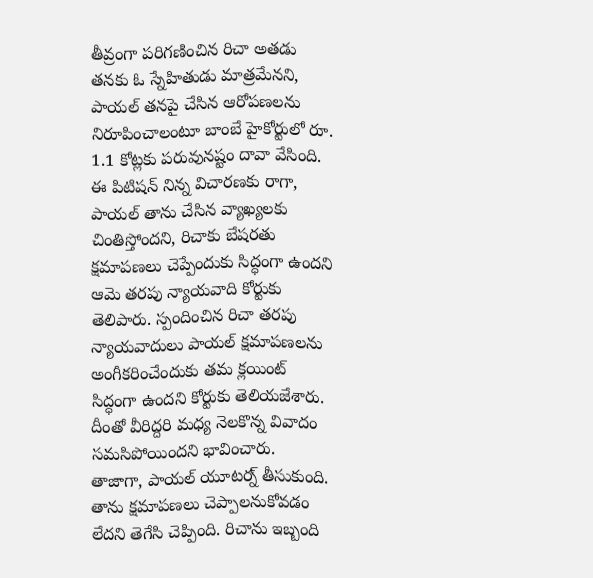తీవ్రంగా పరిగణించిన రిచా అతడు తనకు ఓ స్నేహితుడు మాత్రమేనని, పాయల్ తనపై చేసిన ఆరోపణలను నిరూపించాలంటూ బాంబే హైకోర్టులో రూ. 1.1 కోట్లకు పరువునష్టం దావా వేసింది. ఈ పిటిషన్ నిన్న విచారణకు రాగా, పాయల్ తాను చేసిన వ్యాఖ్యలకు చింతిస్తోందని, రిచాకు బేషరతు క్షమాపణలు చెప్పేందుకు సిద్ధంగా ఉందని ఆమె తరపు న్యాయవాది కోర్టుకు తెలిపారు. స్పందించిన రిచా తరపు న్యాయవాదులు పాయల్ క్షమాపణలను అంగీకరించేందుకు తమ క్లయింట్ సిద్ధంగా ఉందని కోర్టుకు తెలియజేశారు. దీంతో వీరిద్దరి మధ్య నెలకొన్న వివాదం సమసిపోయిందని భావించారు.
తాజాగా, పాయల్ యూటర్న్ తీసుకుంది. తాను క్షమాపణలు చెప్పాలనుకోవడం లేదని తెగేసి చెప్పింది. రిచాను ఇబ్బంది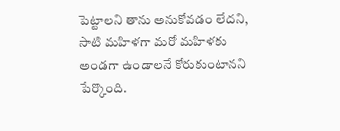పెట్టాలని తాను అనుకోవడం లేదని, సాటి మహిళగా మరో మహిళకు అండగా ఉండాలనే కోరుకుంటానని పేర్కొంది.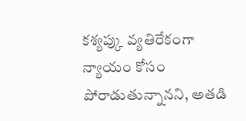కశ్యప్కు వ్యతిరేకంగా న్యాయం కోసం పోరాడుతున్నానని, అతడి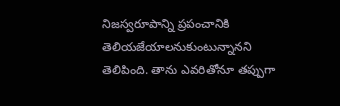నిజస్వరూపాన్ని ప్రపంచానికి తెలియజేయాలనుకుంటున్నానని తెలిపింది. తాను ఎవరితోనూ తప్పుగా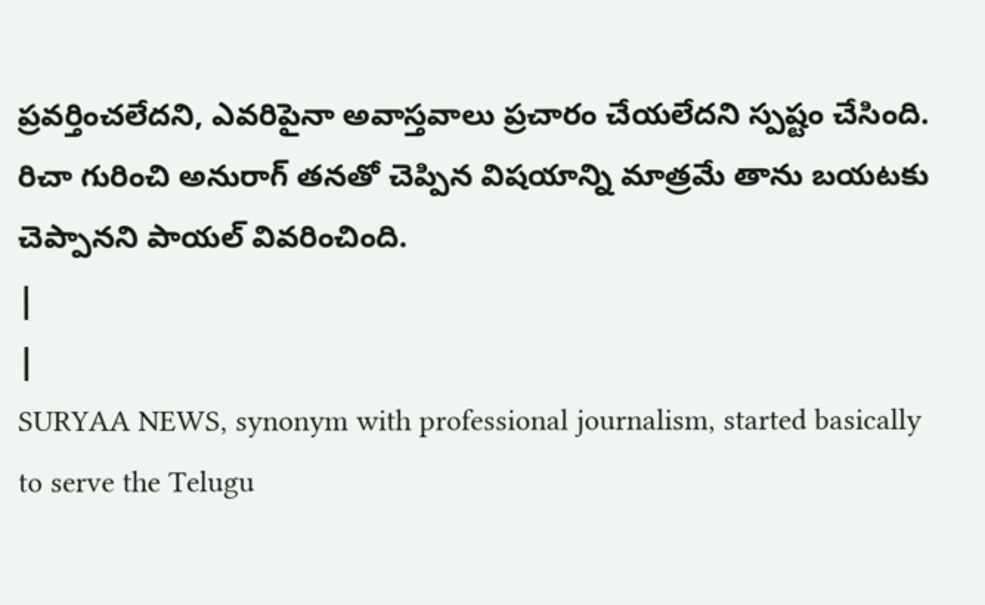ప్రవర్తించలేదని, ఎవరిపైనా అవాస్తవాలు ప్రచారం చేయలేదని స్పష్టం చేసింది. రిచా గురించి అనురాగ్ తనతో చెప్పిన విషయాన్ని మాత్రమే తాను బయటకు చెప్పానని పాయల్ వివరించింది.
|
|
SURYAA NEWS, synonym with professional journalism, started basically to serve the Telugu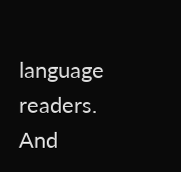language readers. And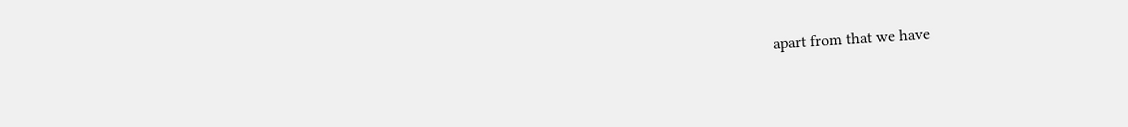apart from that we have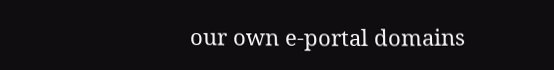our own e-portal domains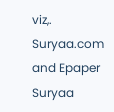viz,. Suryaa.com and Epaper Suryaa